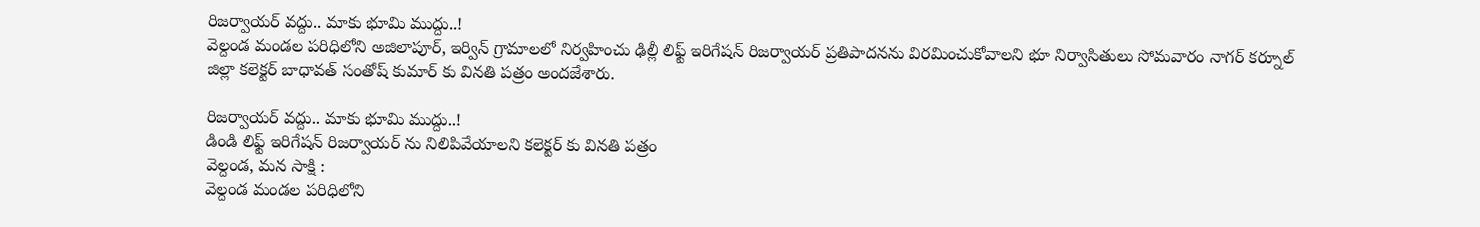రిజర్వాయర్ వద్దు.. మాకు భూమి ముద్దు..!
వెల్దండ మండల పరిధిలోని అజిలాపూర్, ఇర్విన్ గ్రామాలలో నిర్వహించు ఢిల్లీ లిఫ్ట్ ఇరిగేషన్ రిజర్వాయర్ ప్రతిపాదనను విరమించుకోవాలని భూ నిర్వాసితులు సోమవారం నాగర్ కర్నూల్ జిల్లా కలెక్టర్ బాధావత్ సంతోష్ కుమార్ కు వినతి పత్రం అందజేశారు.

రిజర్వాయర్ వద్దు.. మాకు భూమి ముద్దు..!
డిండి లిఫ్ట్ ఇరిగేషన్ రిజర్వాయర్ ను నిలిపివేయాలని కలెక్టర్ కు వినతి పత్రం
వెల్దండ, మన సాక్షి :
వెల్దండ మండల పరిధిలోని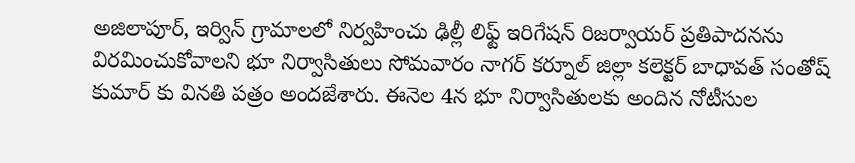అజిలాపూర్, ఇర్విన్ గ్రామాలలో నిర్వహించు ఢిల్లీ లిఫ్ట్ ఇరిగేషన్ రిజర్వాయర్ ప్రతిపాదనను విరమించుకోవాలని భూ నిర్వాసితులు సోమవారం నాగర్ కర్నూల్ జిల్లా కలెక్టర్ బాధావత్ సంతోష్ కుమార్ కు వినతి పత్రం అందజేశారు. ఈనెల 4న భూ నిర్వాసితులకు అందిన నోటీసుల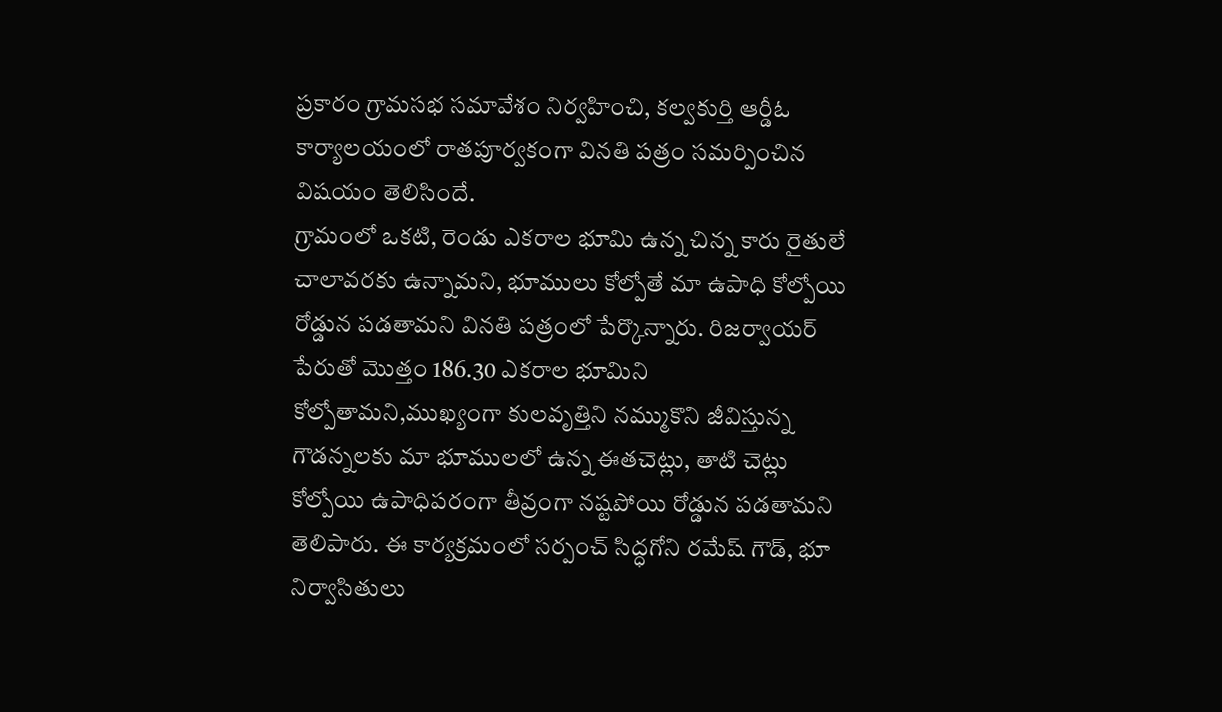ప్రకారం గ్రామసభ సమావేశం నిర్వహించి, కల్వకుర్తి ఆర్డీఓ కార్యాలయంలో రాతపూర్వకంగా వినతి పత్రం సమర్పించిన విషయం తెలిసిందే.
గ్రామంలో ఒకటి, రెండు ఎకరాల భూమి ఉన్న చిన్న కారు రైతులే చాలావరకు ఉన్నామని, భూములు కోల్పోతే మా ఉపాధి కోల్పోయి రోడ్డున పడతామని వినతి పత్రంలో పేర్కొన్నారు. రిజర్వాయర్ పేరుతో మొత్తం 186.30 ఎకరాల భూమిని కోల్పోతామని,ముఖ్యంగా కులవృత్తిని నమ్ముకొని జీవిస్తున్న గౌడన్నలకు మా భూములలో ఉన్న ఈతచెట్లు, తాటి చెట్లు కోల్పోయి ఉపాధిపరంగా తీవ్రంగా నష్టపోయి రోడ్డున పడతామని తెలిపారు. ఈ కార్యక్రమంలో సర్పంచ్ సిద్ధగోని రమేష్ గౌడ్, భూ నిర్వాసితులు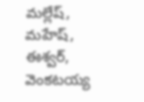మల్లేష్, మహేష్, ఈశ్వర్, వెంకటయ్య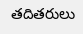తదితరులు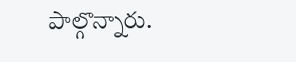పాల్గొన్నారు.